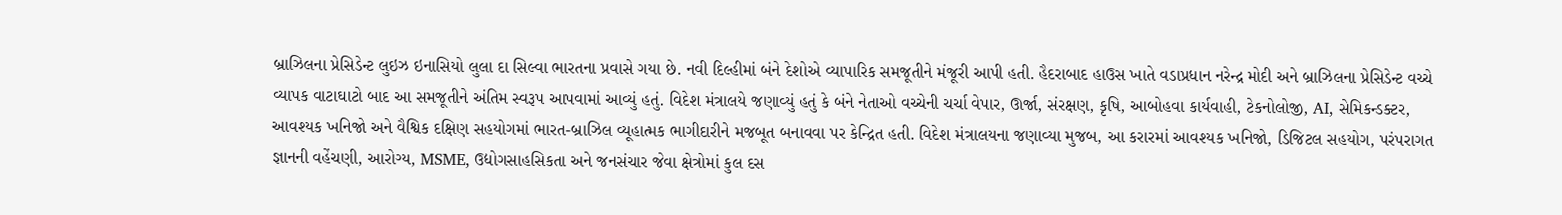બ્રાઝિલના પ્રેસિડેન્ટ લુઇઝ ઇનાસિયો લુલા દા સિલ્વા ભારતના પ્રવાસે ગયા છે. નવી દિલ્હીમાં બંને દેશોએ વ્યાપારિક સમજૂતીને મંજૂરી આપી હતી. હૈદરાબાદ હાઉસ ખાતે વડાપ્રધાન નરેન્દ્ર મોદી અને બ્રાઝિલના પ્રેસિડેન્ટ વચ્ચે વ્યાપક વાટાઘાટો બાદ આ સમજૂતીને અંતિમ સ્વરૂપ આપવામાં આવ્યું હતું. વિદેશ મંત્રાલયે જણાવ્યું હતું કે બંને નેતાઓ વચ્ચેની ચર્ચા વેપાર, ઊર્જા, સંરક્ષણ, કૃષિ, આબોહવા કાર્યવાહી, ટેકનોલોજી, AI, સેમિકન્ડક્ટર, આવશ્યક ખનિજો અને વૈશ્વિક દક્ષિણ સહયોગમાં ભારત-બ્રાઝિલ વ્યૂહાત્મક ભાગીદારીને મજબૂત બનાવવા પર કેન્દ્રિત હતી. વિદેશ મંત્રાલયના જણાવ્યા મુજબ, આ કરારમાં આવશ્યક ખનિજો, ડિજિટલ સહયોગ, પરંપરાગત જ્ઞાનની વહેંચણી, આરોગ્ય, MSME, ઉદ્યોગસાહસિકતા અને જનસંચાર જેવા ક્ષેત્રોમાં કુલ દસ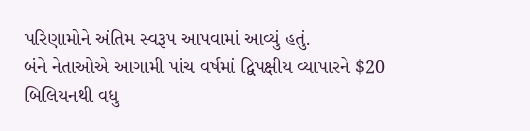પરિણામોને અંતિમ સ્વરૂપ આપવામાં આવ્યું હતું.
બંને નેતાઓએ આગામી પાંચ વર્ષમાં દ્વિપક્ષીય વ્યાપારને $20 બિલિયનથી વધુ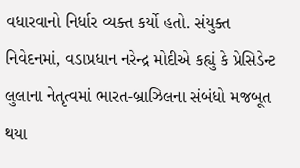વધારવાનો નિર્ધાર વ્યક્ત કર્યો હતો. સંયુક્ત નિવેદનમાં, વડાપ્રધાન નરેન્દ્ર મોદીએ કહ્યું કે પ્રેસિડેન્ટ લુલાના નેતૃત્વમાં ભારત-બ્રાઝિલના સંબંધો મજબૂત થયા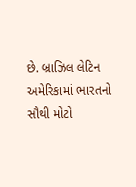છે. બ્રાઝિલ લેટિન અમેરિકામાં ભારતનો સૌથી મોટો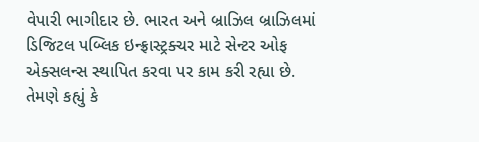વેપારી ભાગીદાર છે. ભારત અને બ્રાઝિલ બ્રાઝિલમાં ડિજિટલ પબ્લિક ઇન્ફ્રાસ્ટ્રક્ચર માટે સેન્ટર ઓફ એક્સલન્સ સ્થાપિત કરવા પર કામ કરી રહ્યા છે. તેમણે કહ્યું કે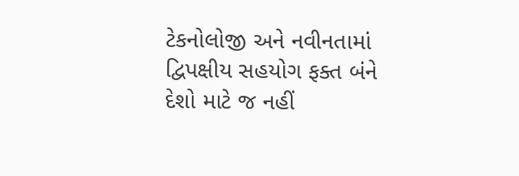ટેકનોલોજી અને નવીનતામાં દ્વિપક્ષીય સહયોગ ફક્ત બંને દેશો માટે જ નહીં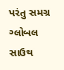પરંતુ સમગ્ર ગ્લોબલ સાઉથ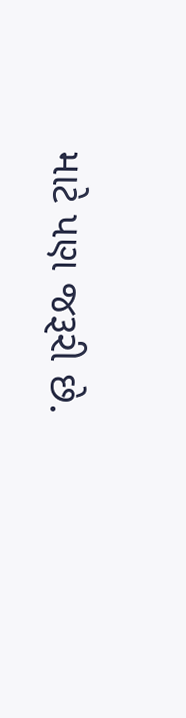માટે પણ જરૂરી છે.